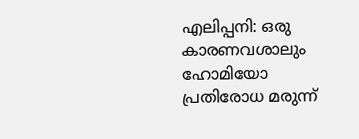എലിപ്പനി: ഒരു കാരണവശാലും ഹോമിയോ പ്രതിരോധ മരുന്ന്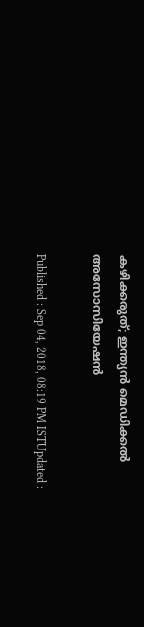കഴിക്കരുത്; ഇന്ത്യൻ മെഡിക്കൽ അസോസിയേഷൻ

Published : Sep 04, 2018, 08:19 PM ISTUpdated :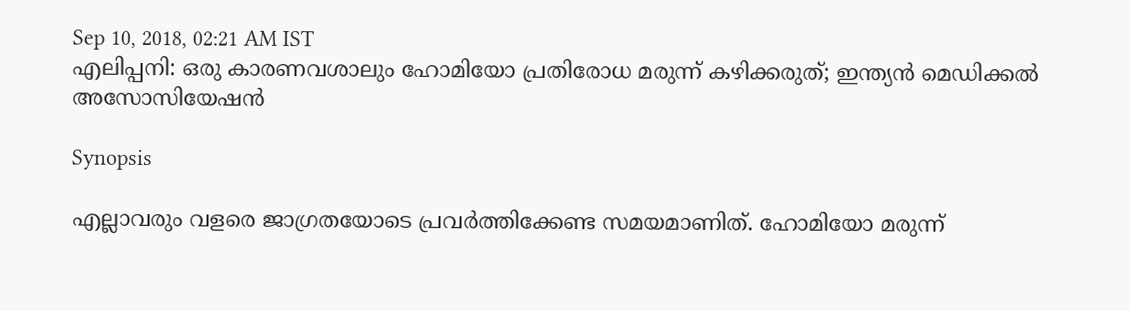Sep 10, 2018, 02:21 AM IST
എലിപ്പനി: ഒരു കാരണവശാലും ഹോമിയോ പ്രതിരോധ മരുന്ന് കഴിക്കരുത്; ഇന്ത്യൻ മെഡിക്കൽ അസോസിയേഷൻ

Synopsis

എല്ലാവരും വളരെ ജാഗ്രതയോടെ പ്രവർത്തിക്കേണ്ട സമയമാണിത്. ഹോമിയോ മരുന്ന്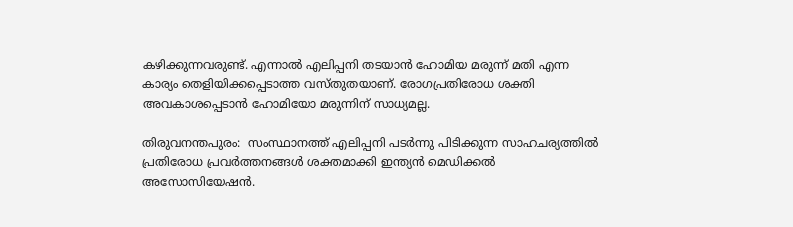കഴിക്കുന്നവരുണ്ട്. എന്നാൽ എലിപ്പനി തടയാൻ ഹോമിയ മരുന്ന് മതി എന്ന കാര്യം തെളിയിക്കപ്പെടാത്ത വസ്തുതയാണ്. രോഗപ്രതിരോധ ശക്തി അവകാശപ്പെടാൻ ഹോമിയോ മരുന്നിന് സാധ്യമല്ല.

തിരുവനന്തപുരം:  സംസ്ഥാനത്ത് എലിപ്പനി പടർന്നു പിടിക്കുന്ന സാഹചര്യത്തിൽ പ്രതിരോധ പ്രവർത്തനങ്ങൾ ശക്തമാക്കി ഇന്ത്യൻ മെഡിക്കൽ അസോസിയേഷൻ.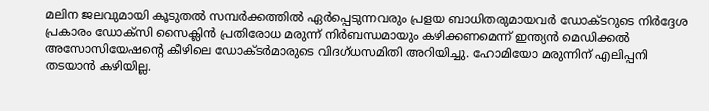മലിന ജലവുമായി കൂടുതൽ സമ്പര്‍ക്കത്തില്‍ ഏർപ്പെടുന്നവരും പ്രളയ ബാധിതരുമായവർ ഡോക്ടറുടെ നിര്‍ദ്ദേശ പ്രകാരം ഡോക്‌സി സൈക്ലിന്‍ പ്രതിരോധ മരുന്ന് നിര്‍ബന്ധമായും കഴിക്കണമെന്ന് ഇന്ത്യന്‍ മെഡിക്കല്‍ അസോസിയേഷന്റെ കീഴിലെ ഡോക്ടര്‍മാരുടെ വിദഗ്ധസമിതി അറിയിച്ചു. ഹോമിയോ മരുന്നിന് എലിപ്പനി തടയാൻ കഴിയില്ല.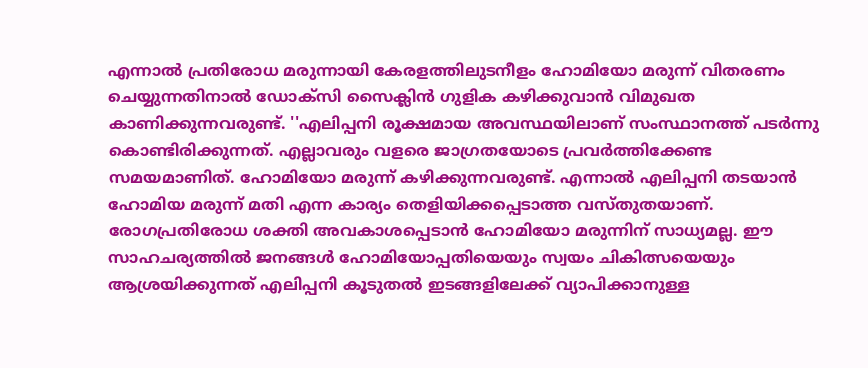എന്നാൽ പ്രതിരോധ മരുന്നായി കേരളത്തിലുടനീളം ഹോമിയോ മരുന്ന് വിതരണം ചെയ്യുന്നതിനാല്‍ ഡോക്‌സി സൈക്ലിന്‍ ഗുളിക കഴിക്കുവാന്‍ വിമുഖത കാണിക്കുന്നവരുണ്ട്. ''എലിപ്പനി രൂക്ഷമായ അവസ്ഥയിലാണ് സംസ്ഥാനത്ത് പടർന്നു കൊണ്ടിരിക്കുന്നത്. എല്ലാവരും വളരെ ജാഗ്രതയോടെ പ്രവർത്തിക്കേണ്ട സമയമാണിത്. ഹോമിയോ മരുന്ന് കഴിക്കുന്നവരുണ്ട്. എന്നാൽ എലിപ്പനി തടയാൻ ഹോമിയ മരുന്ന് മതി എന്ന കാര്യം തെളിയിക്കപ്പെടാത്ത വസ്തുതയാണ്. രോഗപ്രതിരോധ ശക്തി അവകാശപ്പെടാൻ ഹോമിയോ മരുന്നിന് സാധ്യമല്ല. ഈ സാഹചര്യത്തിൽ ജനങ്ങൾ ഹോമിയോപ്പതിയെയും സ്വയം ചികിത്സയെയും ആശ്രയിക്കുന്നത് എലിപ്പനി കൂടുതൽ ഇടങ്ങളിലേക്ക് വ്യാപിക്കാനുള്ള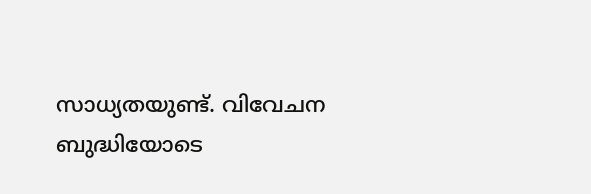സാധ്യതയുണ്ട്. വിവേചന ബുദ്ധിയോടെ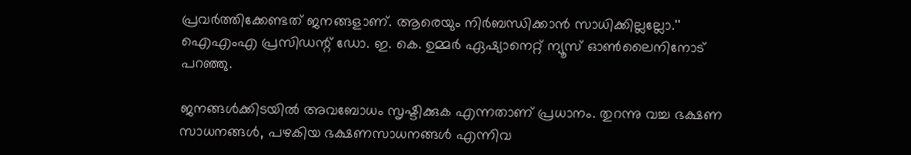പ്രവർത്തിക്കേണ്ടത് ജനങ്ങളാണ്. ആരെയും നിർബന്ധിക്കാൻ സാധിക്കില്ലല്ലോ.''  ഐഎംഎ പ്രസിഡന്റ് ഡോ. ഇ. കെ. ഉമ്മർ‌ ഏഷ്യാനെറ്റ് ന്യൂസ് ഓൺലൈനിനോട് പറഞ്ഞു.

ജനങ്ങൾക്കിടയിൽ അവബോധം സൃഷ്ടിക്കുക എന്നതാണ് പ്രധാനം. തുറന്നു വച്ച ഭക്ഷണ സാധനങ്ങൾ, പഴകിയ ഭക്ഷണസാധനങ്ങൾ എന്നിവ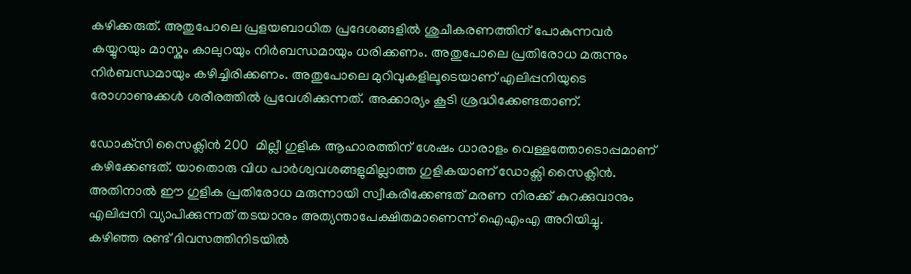കഴിക്കരുത്. അതുപോലെ പ്രളയബാധിത പ്രദേശങ്ങളിൽ ശുചീകരണത്തിന് പോകുന്നവർ കയ്യുറയും മാസ്കും കാലുറയും നിർബന്ധമായും ധരിക്കണം. അതുപോലെ പ്രതിരോധ മരുന്നും നിർബന്ധമായും കഴിച്ചിരിക്കണം. അതുപോലെ മുറിവുകളിലൂടെയാണ് എലിപ്പനിയുടെ രോഗാണുക്കൾ ശരീരത്തിൽ പ്രവേശിക്കുന്നത്. അക്കാര്യം കൂടി ശ്രദ്ധിക്കേണ്ടതാണ്.

ഡോക്‌സി സൈക്ലിന്‍ 200  മില്ലീ ഗുളിക ആഹാരത്തിന് ശേഷം ധാരാളം വെള്ളത്തോടൊപ്പമാണ് കഴിക്കേണ്ടത്. യാതൊരു വിധ പാർശ്വവശങ്ങളുമില്ലാത്ത ഗുളികയാണ് ഡോക്സി സൈക്ലിൻ. അതിനാല്‍ ഈ ഗുളിക പ്രതിരോധ മരുന്നായി സ്വീകരിക്കേണ്ടത് മരണ നിരക്ക് കുറക്കുവാനും എലിപ്പനി വ്യാപിക്കുന്നത് തടയാനും അത്യന്താപേക്ഷിതമാണെന്ന് ഐഎംഎ അറിയിച്ചു. കഴിഞ്ഞ രണ്ട് ദിവസത്തിനിടയില്‍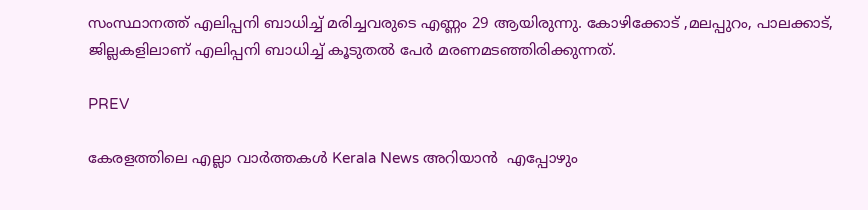സംസ്ഥാനത്ത് എലിപ്പനി ബാധിച്ച് മരിച്ചവരുടെ എണ്ണം 29 ആയിരുന്നു. കോഴിക്കോട് ,മലപ്പുറം, പാലക്കാട്,  ജില്ലകളിലാണ് എലിപ്പനി ബാധിച്ച് കൂടുതല്‍ പേര്‍ മരണമടഞ്ഞിരിക്കുന്നത്.

PREV

കേരളത്തിലെ എല്ലാ വാർത്തകൾ Kerala News അറിയാൻ  എപ്പോഴും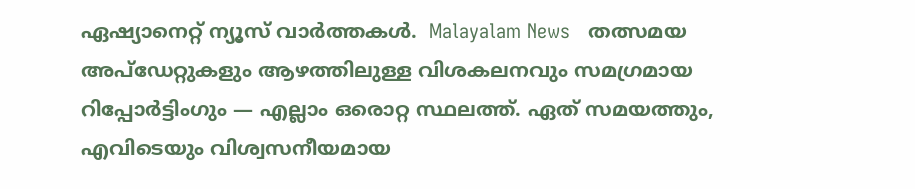ഏഷ്യാനെറ്റ് ന്യൂസ് വാർത്തകൾ.  Malayalam News   തത്സമയ അപ്‌ഡേറ്റുകളും ആഴത്തിലുള്ള വിശകലനവും സമഗ്രമായ റിപ്പോർട്ടിംഗും — എല്ലാം ഒരൊറ്റ സ്ഥലത്ത്. ഏത് സമയത്തും, എവിടെയും വിശ്വസനീയമായ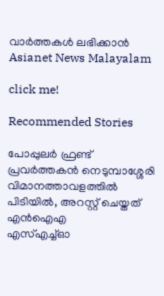വാർത്തകൾ ലഭിക്കാൻ Asianet News Malayalam

click me!

Recommended Stories

പോപ്പുലർ ഫ്രണ്ട് പ്രവർത്തകൻ നെടുമ്പാശ്ശേരി വിമാനത്താവളത്തിൽ പിടിയിൽ, അറസ്റ്റ് ചെയ്തത് എൻഐഎ
എസ്എച്ച്ഓ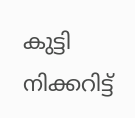കുട്ടി നിക്കറിട്ട്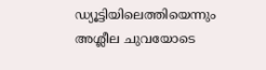ഡ്യൂട്ടിയിലെത്തിയെന്നും അശ്ലീല ചുവയോടെ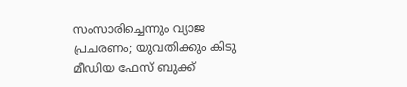സംസാരിച്ചെന്നും വ്യാജ പ്രചരണം; യുവതിക്കും കിടു മീഡിയ ഫേസ് ബുക്ക്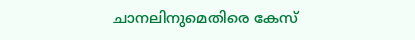ചാനലിനുമെതിരെ കേസ്